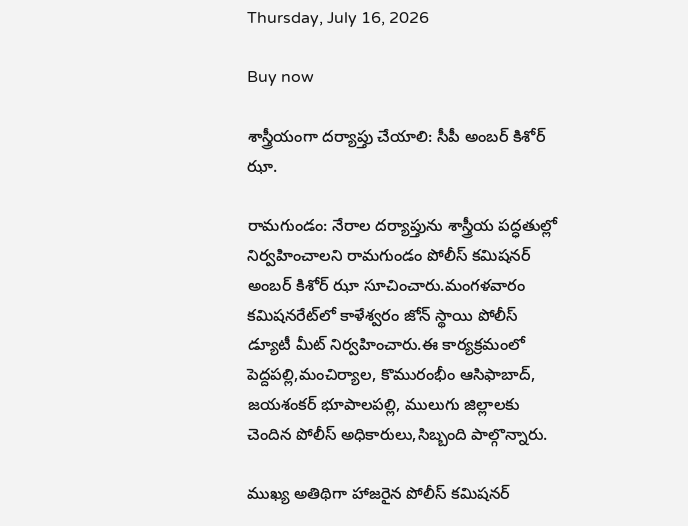Thursday, July 16, 2026

Buy now

శాస్త్రీయంగా దర్యాప్తు చేయాలి: సీపీ అంబర్ కిశోర్ ఝా.

రామగుండం: నేరాల దర్యాప్తును శాస్త్రీయ పద్ధతుల్లో నిర్వహించాలని రామగుండం పోలీస్ కమిషనర్ అంబర్ కిశోర్ ఝా సూచించారు.మంగళవారం కమిషనరేట్‌లో కాళేశ్వరం జోన్ స్థాయి పోలీస్ డ్యూటీ మీట్ నిర్వహించారు.ఈ కార్యక్రమంలో పెద్దపల్లి,మంచిర్యాల, కొమురంభీం ఆసిఫాబాద్, జయశంకర్ భూపాలపల్లి, ములుగు జిల్లాలకు చెందిన పోలీస్ అధికారులు,సిబ్బంది పాల్గొన్నారు.

ముఖ్య అతిథిగా హాజరైన పోలీస్ కమిషనర్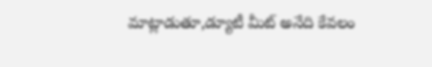మాట్లాడుతూ,డ్యూటీ మీట్ అనేది కేవలం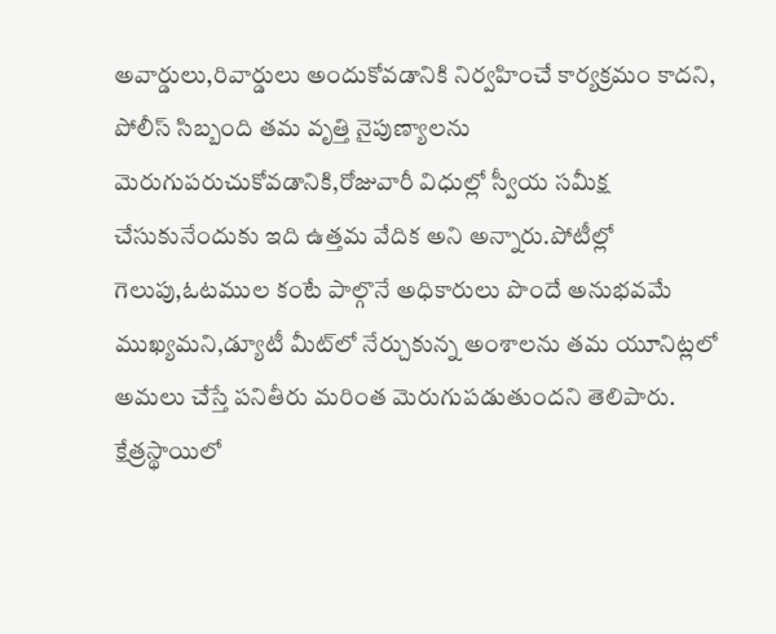అవార్డులు,రివార్డులు అందుకోవడానికి నిర్వహించే కార్యక్రమం కాదని, పోలీస్ సిబ్బంది తమ వృత్తి నైపుణ్యాలను మెరుగుపరుచుకోవడానికి,రోజువారీ విధుల్లో స్వీయ సమీక్ష చేసుకునేందుకు ఇది ఉత్తమ వేదిక అని అన్నారు.పోటీల్లో గెలుపు,ఓటముల కంటే పాల్గొనే అధికారులు పొందే అనుభవమే ముఖ్యమని,డ్యూటీ మీట్‌లో నేర్చుకున్న అంశాలను తమ యూనిట్లలో అమలు చేస్తే పనితీరు మరింత మెరుగుపడుతుందని తెలిపారు. క్షేత్రస్థాయిలో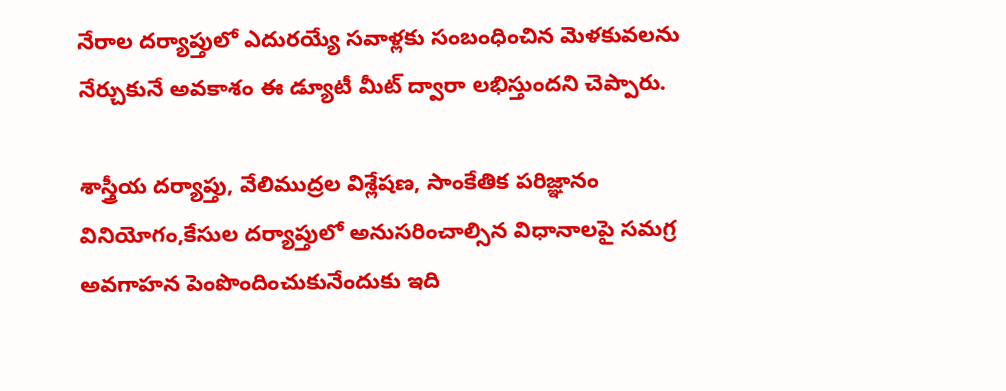నేరాల దర్యాప్తులో ఎదురయ్యే సవాళ్లకు సంబంధించిన మెళకువలను నేర్చుకునే అవకాశం ఈ డ్యూటీ మీట్ ద్వారా లభిస్తుందని చెప్పారు.

శాస్త్రీయ దర్యాప్తు, వేలిముద్రల విశ్లేషణ, సాంకేతిక పరిజ్ఞానం వినియోగం,కేసుల దర్యాప్తులో అనుసరించాల్సిన విధానాలపై సమగ్ర అవగాహన పెంపొందించుకునేందుకు ఇది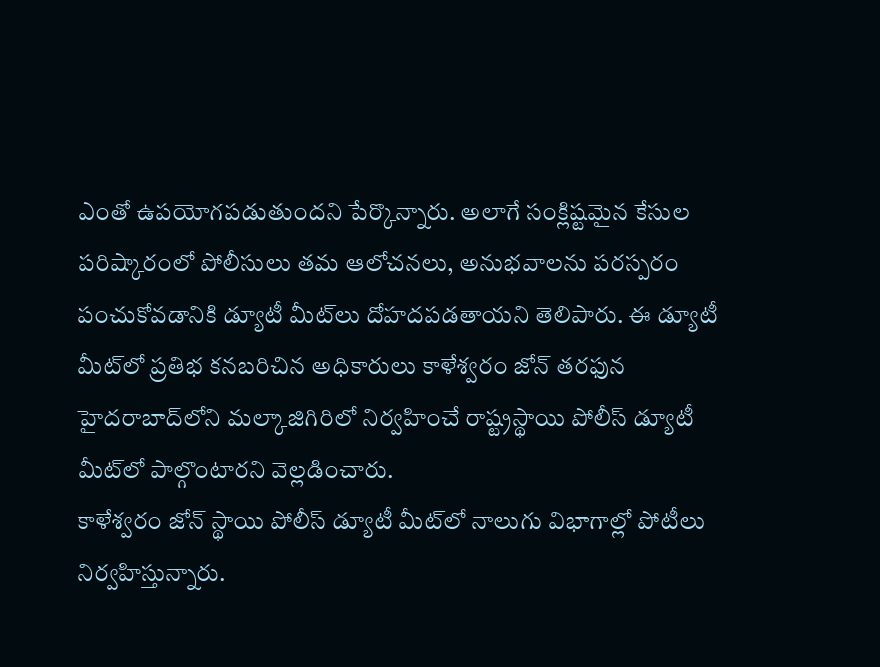ఎంతో ఉపయోగపడుతుందని పేర్కొన్నారు. అలాగే సంక్లిష్టమైన కేసుల పరిష్కారంలో పోలీసులు తమ ఆలోచనలు, అనుభవాలను పరస్పరం పంచుకోవడానికి డ్యూటీ మీట్‌లు దోహదపడతాయని తెలిపారు. ఈ డ్యూటీ మీట్‌లో ప్రతిభ కనబరిచిన అధికారులు కాళేశ్వరం జోన్ తరఫున హైదరాబాద్‌లోని మల్కాజిగిరిలో నిర్వహించే రాష్ట్రస్థాయి పోలీస్ డ్యూటీ మీట్‌లో పాల్గొంటారని వెల్లడించారు.
కాళేశ్వరం జోన్ స్థాయి పోలీస్ డ్యూటీ మీట్‌లో నాలుగు విభాగాల్లో పోటీలు నిర్వహిస్తున్నారు.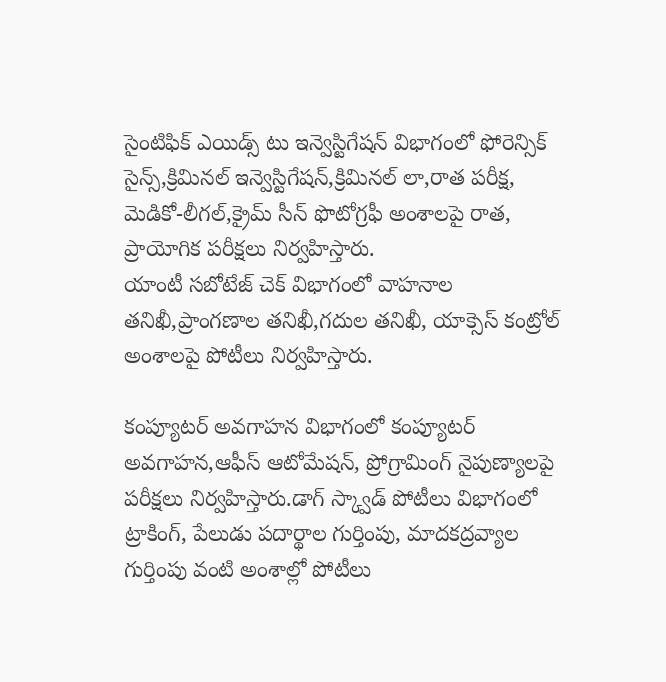సైంటిఫిక్ ఎయిడ్స్ టు ఇన్వెస్టిగేషన్ విభాగంలో ఫోరెన్సిక్ సైన్స్,క్రిమినల్ ఇన్వెస్టిగేషన్,క్రిమినల్ లా,రాత పరీక్ష, మెడికో-లీగల్,క్రైమ్ సీన్ ఫొటోగ్రఫీ అంశాలపై రాత, ప్రాయోగిక పరీక్షలు నిర్వహిస్తారు.
యాంటీ సబోటేజ్ చెక్ విభాగంలో వాహనాల తనిఖీ,ప్రాంగణాల తనిఖీ,గదుల తనిఖీ, యాక్సెస్ కంట్రోల్ అంశాలపై పోటీలు నిర్వహిస్తారు.

కంప్యూటర్ అవగాహన విభాగంలో కంప్యూటర్ అవగాహన,ఆఫీస్ ఆటోమేషన్, ప్రోగ్రామింగ్ నైపుణ్యాలపై పరీక్షలు నిర్వహిస్తారు.డాగ్ స్క్వాడ్ పోటీలు విభాగంలో ట్రాకింగ్, పేలుడు పదార్థాల గుర్తింపు, మాదకద్రవ్యాల గుర్తింపు వంటి అంశాల్లో పోటీలు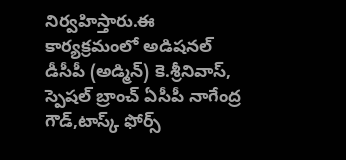నిర్వహిస్తారు.ఈ కార్యక్రమంలో అడిషనల్ డీసీపీ (అడ్మిన్) కె.శ్రీనివాస్, స్పెషల్ బ్రాంచ్ ఏసీపీ నాగేంద్ర గౌడ్,టాస్క్ ఫోర్స్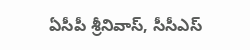ఏసీపీ శ్రీనివాస్, సీసీఎస్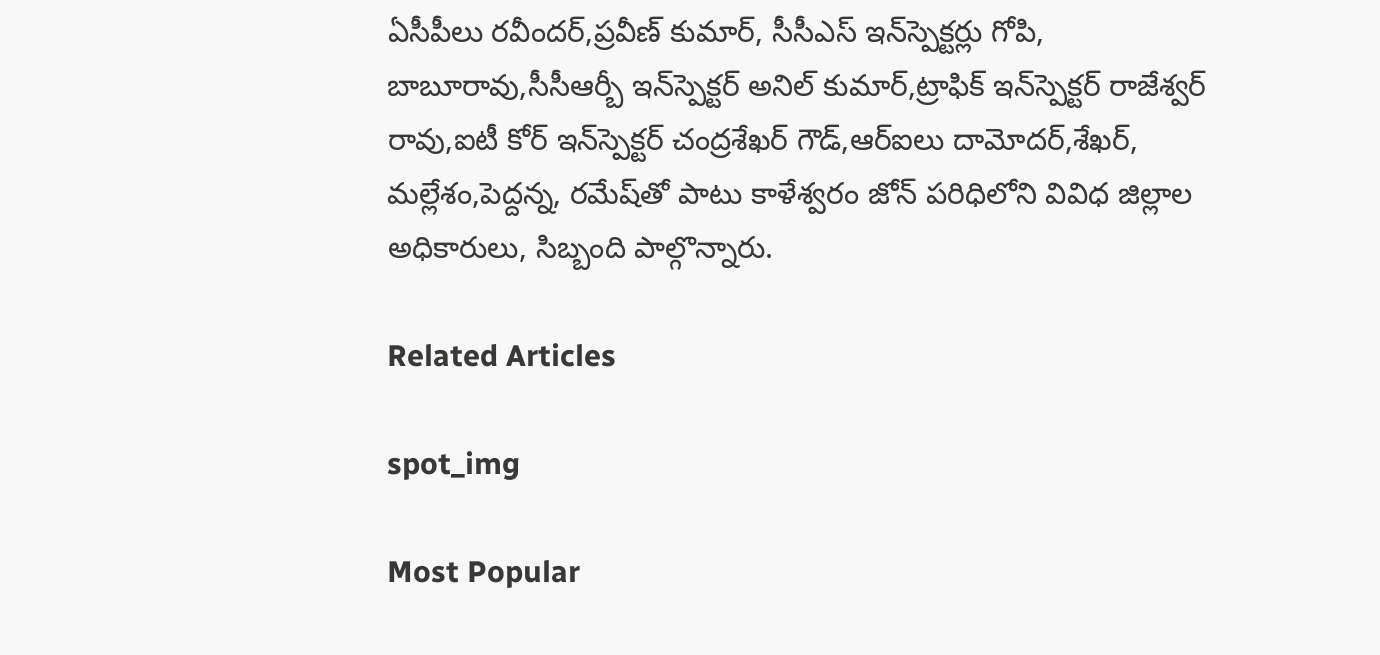ఏసీపీలు రవీందర్,ప్రవీణ్ కుమార్, సీసీఎస్ ఇన్‌స్పెక్టర్లు గోపి, బాబూరావు,సీసీఆర్బీ ఇన్‌స్పెక్టర్ అనిల్ కుమార్,ట్రాఫిక్ ఇన్‌స్పెక్టర్ రాజేశ్వర్ రావు,ఐటీ కోర్ ఇన్‌స్పెక్టర్ చంద్రశేఖర్ గౌడ్,ఆర్‌ఐలు దామోదర్,శేఖర్, మల్లేశం,పెద్దన్న, రమేష్‌తో పాటు కాళేశ్వరం జోన్ పరిధిలోని వివిధ జిల్లాల అధికారులు, సిబ్బంది పాల్గొన్నారు.

Related Articles

spot_img

Most Popular